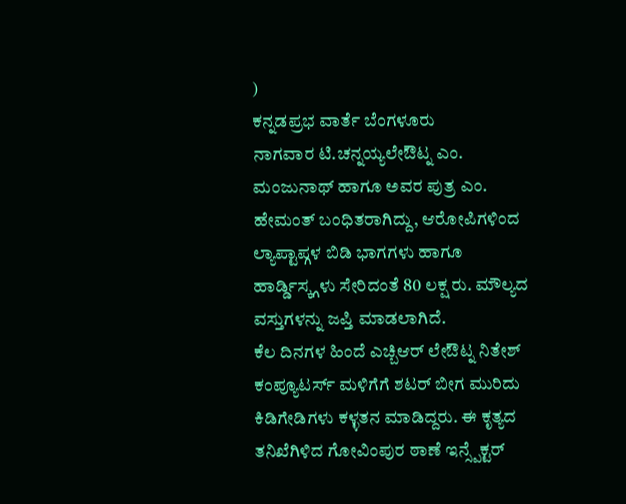)
ಕನ್ನಡಪ್ರಭ ವಾರ್ತೆ ಬೆಂಗಳೂರು
ನಾಗವಾರ ಟಿ.ಚನ್ನಯ್ಯಲೇಔಟ್ನ ಎಂ. ಮಂಜುನಾಥ್ ಹಾಗೂ ಅವರ ಪುತ್ರ ಎಂ. ಹೇಮಂತ್ ಬಂಧಿತರಾಗಿದ್ದು, ಆರೋಪಿಗಳಿಂದ ಲ್ಯಾಪ್ಟಾಪ್ಗಳ ಬಿಡಿ ಭಾಗಗಳು ಹಾಗೂ ಹಾರ್ಡ್ಡಿಸ್ಕ್ಗಳು ಸೇರಿದಂತೆ 80 ಲಕ್ಷ ರು. ಮೌಲ್ಯದ ವಸ್ತುಗಳನ್ನು ಜಪ್ತಿ ಮಾಡಲಾಗಿದೆ.
ಕೆಲ ದಿನಗಳ ಹಿಂದೆ ಎಚ್ಬಿಆರ್ ಲೇಔಟ್ನ ನಿತೇಶ್ ಕಂಪ್ಯೂಟರ್ಸ್ ಮಳಿಗೆಗೆ ಶಟರ್ ಬೀಗ ಮುರಿದು ಕಿಡಿಗೇಡಿಗಳು ಕಳ್ಳತನ ಮಾಡಿದ್ದರು. ಈ ಕೃತ್ಯದ ತನಿಖೆಗಿಳಿದ ಗೋವಿಂಪುರ ಠಾಣೆ ಇನ್ಸ್ಪೆಕ್ಟರ್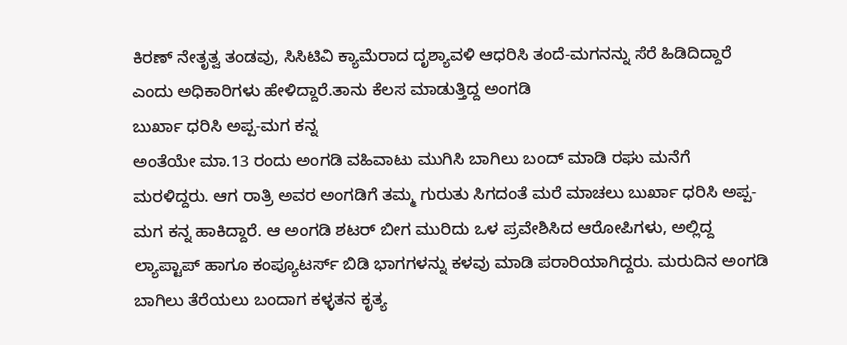ಕಿರಣ್ ನೇತೃತ್ವ ತಂಡವು, ಸಿಸಿಟಿವಿ ಕ್ಯಾಮೆರಾದ ದೃಶ್ಯಾವಳಿ ಆಧರಿಸಿ ತಂದೆ-ಮಗನನ್ನು ಸೆರೆ ಹಿಡಿದಿದ್ದಾರೆ ಎಂದು ಅಧಿಕಾರಿಗಳು ಹೇಳಿದ್ದಾರೆ.ತಾನು ಕೆಲಸ ಮಾಡುತ್ತಿದ್ದ ಅಂಗಡಿ
ಬುರ್ಖಾ ಧರಿಸಿ ಅಪ್ಪ-ಮಗ ಕನ್ನ
ಅಂತೆಯೇ ಮಾ.13 ರಂದು ಅಂಗಡಿ ವಹಿವಾಟು ಮುಗಿಸಿ ಬಾಗಿಲು ಬಂದ್ ಮಾಡಿ ರಘು ಮನೆಗೆ ಮರಳಿದ್ದರು. ಆಗ ರಾತ್ರಿ ಅವರ ಅಂಗಡಿಗೆ ತಮ್ಮ ಗುರುತು ಸಿಗದಂತೆ ಮರೆ ಮಾಚಲು ಬುರ್ಖಾ ಧರಿಸಿ ಅಪ್ಪ-ಮಗ ಕನ್ನ ಹಾಕಿದ್ದಾರೆ. ಆ ಅಂಗಡಿ ಶಟರ್ ಬೀಗ ಮುರಿದು ಒಳ ಪ್ರವೇಶಿಸಿದ ಆರೋಪಿಗಳು, ಅಲ್ಲಿದ್ದ ಲ್ಯಾಪ್ಟಾಪ್ ಹಾಗೂ ಕಂಪ್ಯೂಟರ್ಸ್ ಬಿಡಿ ಭಾಗಗಳನ್ನು ಕಳವು ಮಾಡಿ ಪರಾರಿಯಾಗಿದ್ದರು. ಮರುದಿನ ಅಂಗಡಿ ಬಾಗಿಲು ತೆರೆಯಲು ಬಂದಾಗ ಕಳ್ಳತನ ಕೃತ್ಯ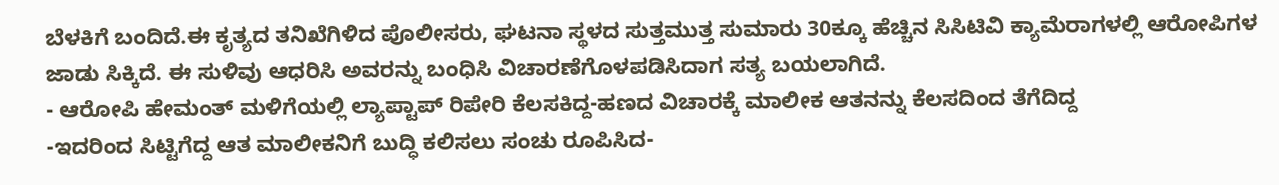ಬೆಳಕಿಗೆ ಬಂದಿದೆ.ಈ ಕೃತ್ಯದ ತನಿಖೆಗಿಳಿದ ಪೊಲೀಸರು, ಘಟನಾ ಸ್ಥಳದ ಸುತ್ತಮುತ್ತ ಸುಮಾರು 30ಕ್ಕೂ ಹೆಚ್ಚಿನ ಸಿಸಿಟಿವಿ ಕ್ಯಾಮೆರಾಗಳಲ್ಲಿ ಆರೋಪಿಗಳ ಜಾಡು ಸಿಕ್ಕಿದೆ. ಈ ಸುಳಿವು ಆಧರಿಸಿ ಅವರನ್ನು ಬಂಧಿಸಿ ವಿಚಾರಣೆಗೊಳಪಡಿಸಿದಾಗ ಸತ್ಯ ಬಯಲಾಗಿದೆ.
- ಆರೋಪಿ ಹೇಮಂತ್ ಮಳಿಗೆಯಲ್ಲಿ ಲ್ಯಾಪ್ಟಾಪ್ ರಿಪೇರಿ ಕೆಲಸಕಿದ್ದ-ಹಣದ ವಿಚಾರಕ್ಕೆ ಮಾಲೀಕ ಆತನನ್ನು ಕೆಲಸದಿಂದ ತೆಗೆದಿದ್ದ
-ಇದರಿಂದ ಸಿಟ್ಟಿಗೆದ್ದ ಆತ ಮಾಲೀಕನಿಗೆ ಬುದ್ಧಿ ಕಲಿಸಲು ಸಂಚು ರೂಪಿಸಿದ-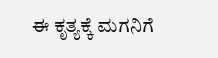ಈ ಕೃತ್ಯಕ್ಕೆ ಮಗನಿಗೆ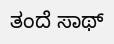ತಂದೆ ಸಾಥ್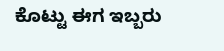ಕೊಟ್ಟು ಈಗ ಇಬ್ಬರು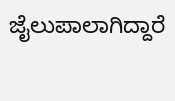ಜೈಲುಪಾಲಾಗಿದ್ದಾರೆ